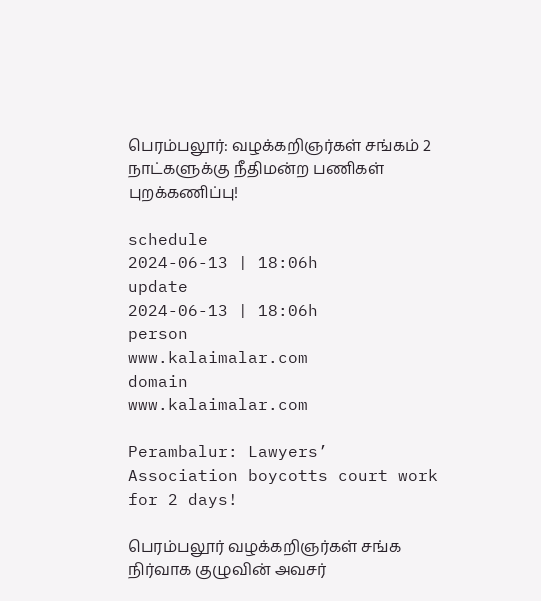பெரம்பலூர்: வழக்கறிஞர்கள் சங்கம் 2 நாட்களுக்கு நீதிமன்ற பணிகள் புறக்கணிப்பு!

schedule
2024-06-13 | 18:06h
update
2024-06-13 | 18:06h
person
www.kalaimalar.com
domain
www.kalaimalar.com

Perambalur: Lawyers’ Association boycotts court work for 2 days!

பெரம்பலூர் வழக்கறிஞர்கள் சங்க நிர்வாக குழுவின் அவசர்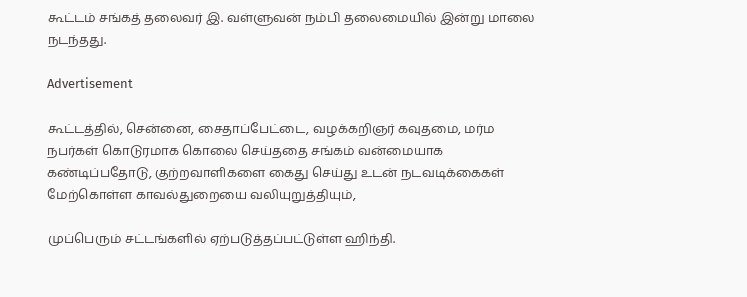கூட்டம் சங்கத் தலைவர் இ. வள்ளுவன் நம்பி தலைமையில் இன்று மாலை நடந்தது.

Advertisement

கூட்டத்தில், சென்னை, சைதாப்பேட்டை, வழக்கறிஞர் கவுதமை, மர்ம நபர்கள் கொடுரமாக கொலை செய்ததை சங்கம் வன்மையாக கண்டிப்பதோடு, குற்றவாளிகளை கைது செய்து உடன் நடவடிக்கைகள் மேற்கொள்ள காவல்துறையை வலியுறுத்தியும்,

முப்பெரும் சட்டங்களில் ஏற்படுத்தப்பட்டுள்ள ஹிந்தி.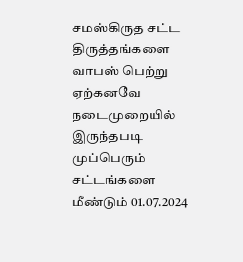சமஸ்கிருத சட்ட திருத்தங்களை வாபஸ் பெற்று ஏற்கனவே நடைமுறையில் இருந்தபடி முப்பெரும் சட்டங்களை மீண்டும் 01.07.2024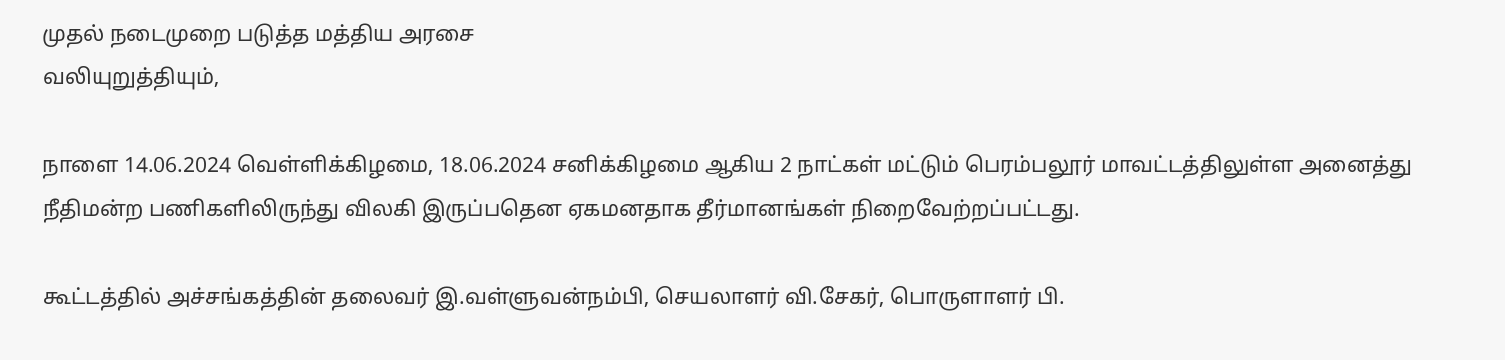முதல் நடைமுறை படுத்த மத்திய அரசை
வலியுறுத்தியும்,

நாளை 14.06.2024 வெள்ளிக்கிழமை, 18.06.2024 சனிக்கிழமை ஆகிய 2 நாட்கள் மட்டும் பெரம்பலூர் மாவட்டத்திலுள்ள அனைத்து நீதிமன்ற பணிகளிலிருந்து விலகி இருப்பதென ஏகமனதாக தீர்மானங்கள் நிறைவேற்றப்பட்டது.

கூட்டத்தில் அச்சங்கத்தின் தலைவர் இ.வள்ளுவன்நம்பி, செயலாளர் வி.சேகர், பொருளாளர் பி.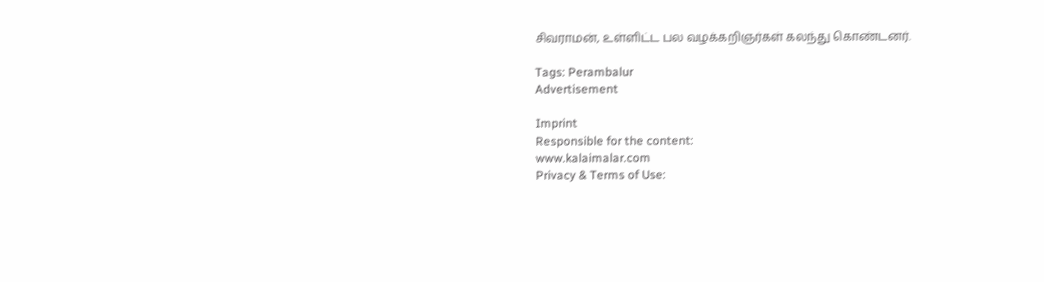சிவராமன், உள்ளிட்ட பல வழக்கறிஞர்கள் கலந்து கொண்டனர்.

Tags: Perambalur
Advertisement

Imprint
Responsible for the content:
www.kalaimalar.com
Privacy & Terms of Use: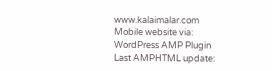www.kalaimalar.com
Mobile website via:
WordPress AMP Plugin
Last AMPHTML update: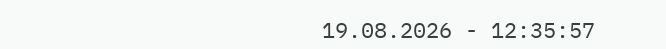19.08.2026 - 12:35:57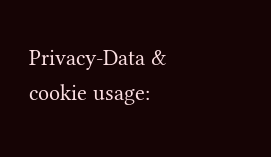Privacy-Data & cookie usage: